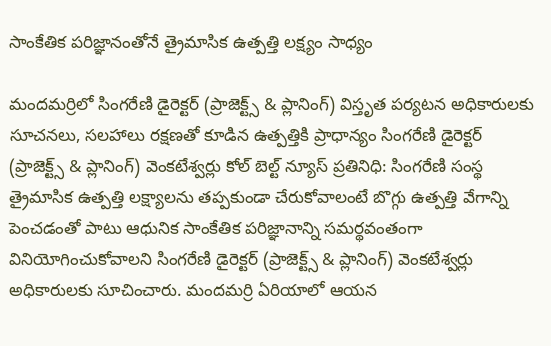సాంకేతిక పరిజ్ఞానంతోనే త్రైమాసిక ఉత్పత్తి లక్ష్యం సాధ్యం

మందమర్రిలో సింగరేణి డైరెక్టర్ (ప్రాజెక్ట్స్ & ప్లానింగ్) విస్తృత పర్యటన అధికారులకు సూచనలు, సలహాలు రక్షణతో కూడిన ఉత్పత్తికి ప్రాధాన్యం సింగరేణి డైరెక్టర్ (ప్రాజెక్ట్స్ & ప్లానింగ్) వెంకటేశ్వర్లు కోల్ బెల్ట్ న్యూస్ ప్రతినిధి: సింగరేణి సంస్థ త్రైమాసిక ఉత్పత్తి లక్ష్యాలను తప్పకుండా చేరుకోవాలంటే బొగ్గు ఉత్పత్తి వేగాన్ని పెంచడంతో పాటు ఆధునిక సాంకేతిక పరిజ్ఞానాన్ని సమర్థవంతంగా వినియోగించుకోవాలని సింగరేణి డైరెక్టర్ (ప్రాజెక్ట్స్ & ప్లానింగ్) వెంకటేశ్వర్లు అధికారులకు సూచించారు. మందమర్రి ఏరియాలో ఆయన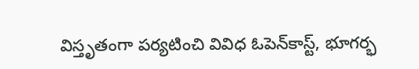విస్తృతంగా పర్యటించి వివిధ ఓపెన్‌కాస్ట్, భూగర్భ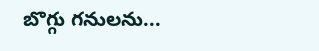బొగ్గు గనులను...